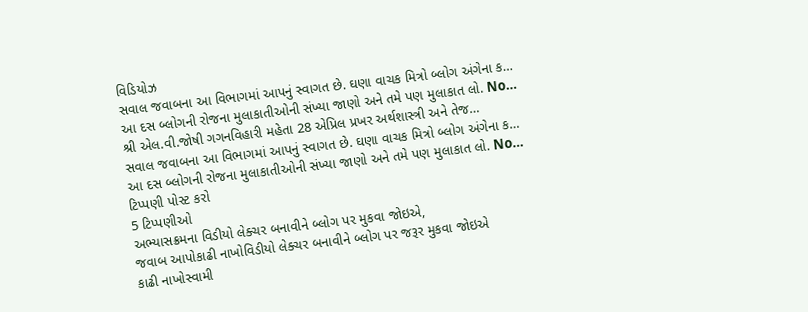વિડિયોઝ
સવાલ જવાબના આ વિભાગમાં આપનું સ્વાગત છે. ઘણા વાચક મિત્રો બ્લોગ અંગેના ક…
આ દસ બ્લોગની રોજના મુલાકાતીઓની સંખ્યા જાણો અને તમે પણ મુલાકાત લો. No…
શ્રી એલ.વી.જોષી ગગનવિહારી મહેતા 28 એપ્રિલ પ્રખર અર્થશાસ્ત્રી અને તેજ…
સવાલ જવાબના આ વિભાગમાં આપનું સ્વાગત છે. ઘણા વાચક મિત્રો બ્લોગ અંગેના ક…
આ દસ બ્લોગની રોજના મુલાકાતીઓની સંખ્યા જાણો અને તમે પણ મુલાકાત લો. No…
ટિપ્પણી પોસ્ટ કરો
5 ટિપ્પણીઓ
અભ્યાસક્રમના વિડીયો લેક્ચર બનાવીને બ્લોગ પર મુકવા જોઇએ,
જવાબ આપોકાઢી નાખોવિડીયો લેક્ચર બનાવીને બ્લોગ પર જરૂર મુકવા જોઇએ
કાઢી નાખોસ્વામી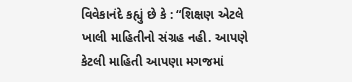વિવેકાનંદે કહ્યું છે કે : “શિક્ષણ એટલે ખાલી માહિતીનો સંગ્રહ નહી. આપણે કેટલી માહિતી આપણા મગજમાં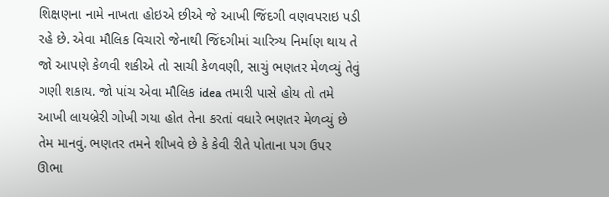શિક્ષણના નામે નાખતા હોઇએ છીએ જે આખી જિંદગી વણવપરાઇ પડી રહે છે. એવા મૌલિક વિચારો જેનાથી જિંદગીમાં ચારિત્ર્ય નિર્માણ થાય તે જો આપણે કેળવી શકીએ તો સાચી કેળવણી, સાચું ભણતર મેળવ્યું તેવું ગણી શકાય. જો પાંચ એવા મૌલિક idea તમારી પાસે હોય તો તમે આખી લાયબ્રેરી ગોખી ગયા હોત તેના કરતાં વધારે ભણતર મેળવ્યું છે તેમ માનવું. ભણતર તમને શીખવે છે કે કેવી રીતે પોતાના પગ ઉપર ઊભા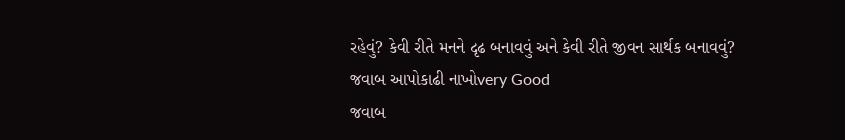રહેવું? કેવી રીતે મનને દૃઢ બનાવવું અને કેવી રીતે જીવન સાર્થક બનાવવું?
જવાબ આપોકાઢી નાખોvery Good
જવાબ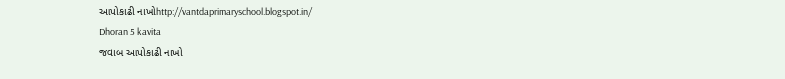આપોકાઢી નાખોhttp://vantdaprimaryschool.blogspot.in/
Dhoran 5 kavita
જવાબ આપોકાઢી નાખો